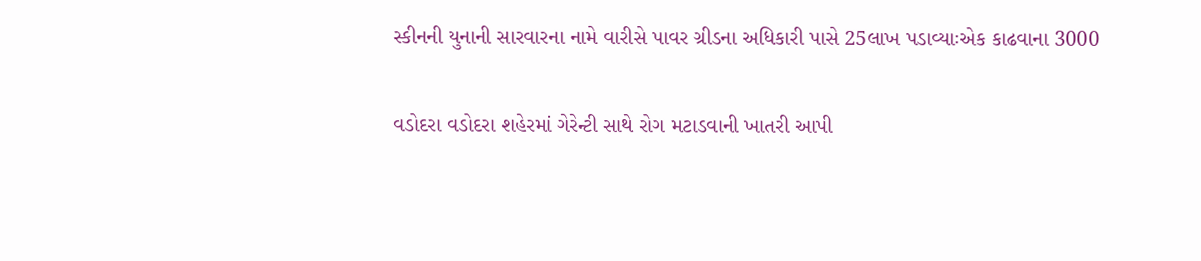સ્કીનની યુનાની સારવારના નામે વારીસે પાવર ગ્રીડના અધિકારી પાસે 25લાખ પડાવ્યાઃએક કાઢવાના 3000

વડોદરા વડોદરા શહેરમાં ગેરેન્ટી સાથે રોગ મટાડવાની ખાતરી આપી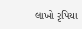લાખો રૃપિયા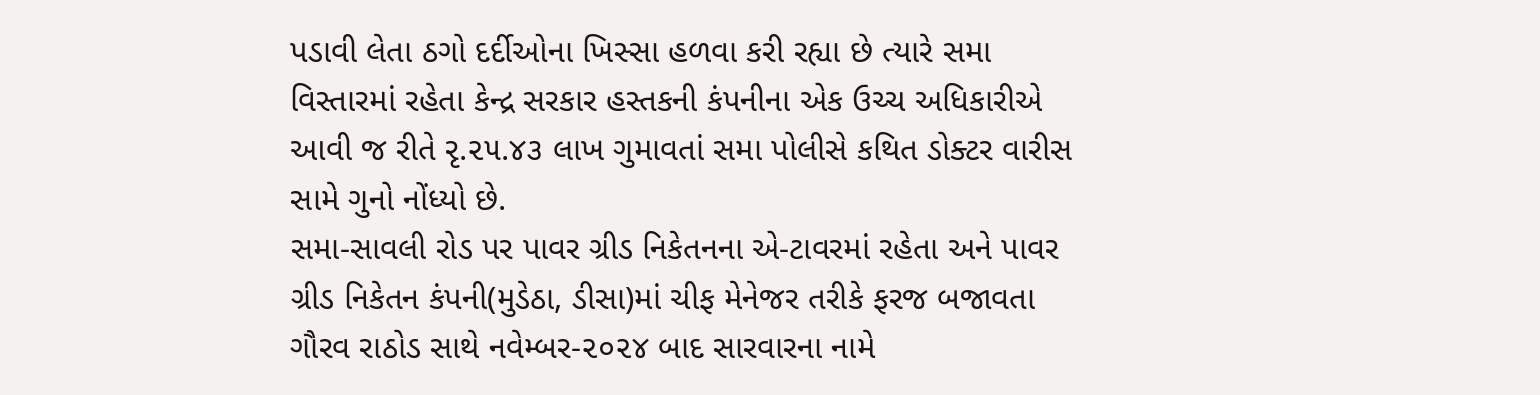પડાવી લેતા ઠગો દર્દીઓના ખિસ્સા હળવા કરી રહ્યા છે ત્યારે સમા વિસ્તારમાં રહેતા કેન્દ્ર સરકાર હસ્તકની કંપનીના એક ઉચ્ચ અધિકારીએ આવી જ રીતે રૃ.૨૫.૪૩ લાખ ગુમાવતાં સમા પોલીસે કથિત ડોક્ટર વારીસ સામે ગુનો નોંધ્યો છે.
સમા-સાવલી રોડ પર પાવર ગ્રીડ નિકેતનના એ-ટાવરમાં રહેતા અને પાવર ગ્રીડ નિકેતન કંપની(મુડેઠા, ડીસા)માં ચીફ મેનેજર તરીકે ફરજ બજાવતા ગૌરવ રાઠોડ સાથે નવેમ્બર-૨૦૨૪ બાદ સારવારના નામે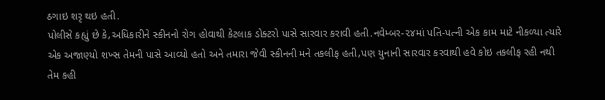ઠગાઇ શરૃ થઇ હતી.
પોલીસે કહ્યું છે કે,અધિકારીને સ્કીનનો રોગ હોવાથી કેટલાક ડોક્ટરો પાસે સારવાર કરાવી હતી.નવેમ્બર-૨૪માં પતિ-પત્ની એક કામ માટે નીકળ્યા ત્યારે એક અજાણ્યો શખ્સ તેમની પાસે આવ્યો હતો અને તમારા જેવી સ્કીનની મને તકલીફ હતી,પણ યુનાની સારવાર કરવાથી હવે કોઇ તકલીફ રહી નથી તેમ કહી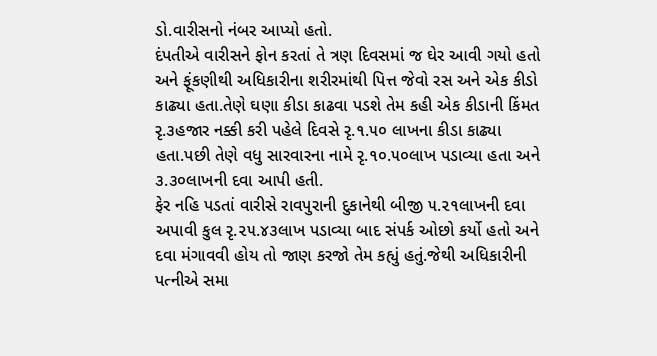ડો.વારીસનો નંબર આપ્યો હતો.
દંપતીએ વારીસને ફોન કરતાં તે ત્રણ દિવસમાં જ ઘેર આવી ગયો હતો અને ફૂંકણીથી અધિકારીના શરીરમાંથી પિત્ત જેવો રસ અને એક કીડો કાઢ્યા હતા.તેણે ઘણા કીડા કાઢવા પડશે તેમ કહી એક કીડાની કિંમત રૃ.૩હજાર નક્કી કરી પહેલે દિવસે રૃ.૧.૫૦ લાખના કીડા કાઢ્યા હતા.પછી તેણે વધુ સારવારના નામે રૃ.૧૦.૫૦લાખ પડાવ્યા હતા અને ૩.૩૦લાખની દવા આપી હતી.
ફેર નહિ પડતાં વારીસે રાવપુરાની દુકાનેથી બીજી ૫.૨૧લાખની દવા અપાવી કુલ રૃ.૨૫.૪૩લાખ પડાવ્યા બાદ સંપર્ક ઓછો કર્યો હતો અને દવા મંગાવવી હોય તો જાણ કરજો તેમ કહ્યું હતું.જેથી અધિકારીની પત્નીએ સમા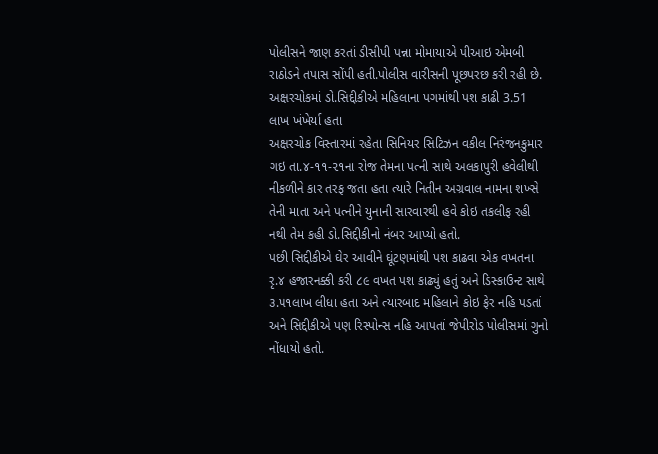પોલીસને જાણ કરતાં ડીસીપી પન્ના મોમાયાએ પીઆઇ એમબી રાઠોડને તપાસ સોંપી હતી.પોલીસ વારીસની પૂછપરછ કરી રહી છે.
અક્ષરચોકમાં ડો.સિદ્દીકીએ મહિલાના પગમાંથી પશ કાઢી 3.51 લાખ ખંખેર્યા હતા
અક્ષરચોક વિસ્તારમાં રહેતા સિનિયર સિટિઝન વકીલ નિરંજનકુમાર ગઇ તા.૪-૧૧-૨૧ના રોજ તેમના પત્ની સાથે અલકાપુરી હવેલીથી નીકળીને કાર તરફ જતા હતા ત્યારે નિતીન અગ્રવાલ નામના શખ્સે તેની માતા અને પત્નીને યુનાની સારવારથી હવે કોઇ તકલીફ રહી નથી તેમ કહી ડો.સિદ્દીકીનો નંબર આપ્યો હતો.
પછી સિદ્દીકીએ ઘેર આવીને ઘૂંટણમાંથી પશ કાઢવા એક વખતના રૃ.૪ હજારનક્કી કરી ૮૯ વખત પશ કાઢ્યું હતું અને ડિસ્કાઉન્ટ સાથે ૩.૫૧લાખ લીધા હતા અને ત્યારબાદ મહિલાને કોઇ ફેર નહિ પડતાં અને સિદ્દીકીએ પણ રિસ્પોન્સ નહિ આપતાં જેપીરોડ પોલીસમાં ગુનો નોંધાયો હતો.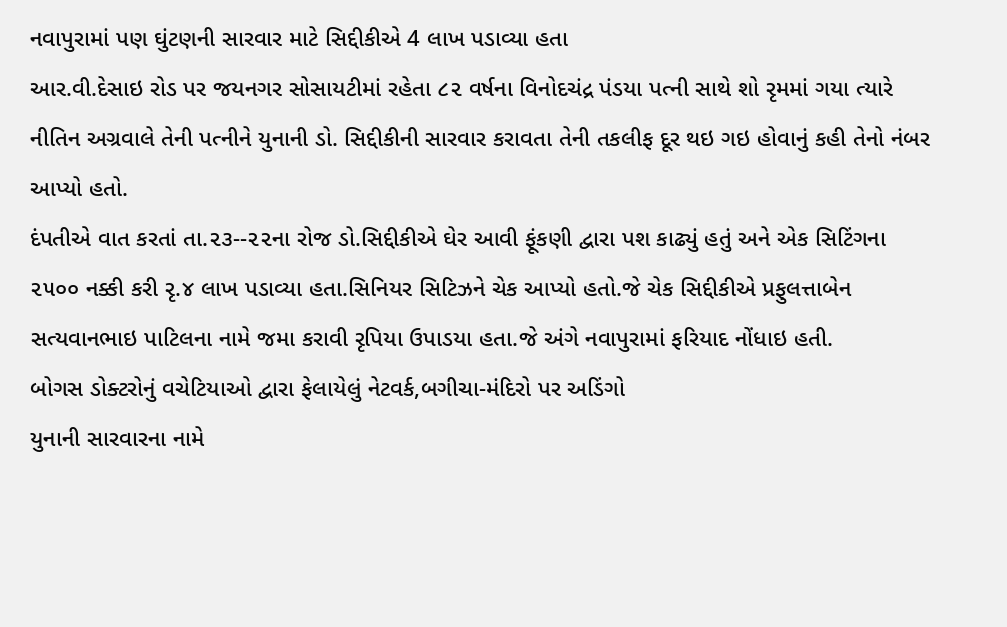નવાપુરામાં પણ ઘુંટણની સારવાર માટે સિદ્દીકીએ 4 લાખ પડાવ્યા હતા
આર.વી.દેસાઇ રોડ પર જયનગર સોસાયટીમાં રહેતા ૮૨ વર્ષના વિનોદચંદ્ર પંડયા પત્ની સાથે શો રૃમમાં ગયા ત્યારે નીતિન અગ્રવાલે તેની પત્નીને યુનાની ડો. સિદ્દીકીની સારવાર કરાવતા તેની તકલીફ દૂર થઇ ગઇ હોવાનું કહી તેનો નંબર આપ્યો હતો.
દંપતીએ વાત કરતાં તા.૨૩--૨૨ના રોજ ડો.સિદ્દીકીએ ઘેર આવી ફૂંકણી દ્વારા પશ કાઢ્યું હતું અને એક સિટિંગના ૨૫૦૦ નક્કી કરી રૃ.૪ લાખ પડાવ્યા હતા.સિનિયર સિટિઝને ચેક આપ્યો હતો.જે ચેક સિદ્દીકીએ પ્રફુલત્તાબેન સત્યવાનભાઇ પાટિલના નામે જમા કરાવી રૃપિયા ઉપાડયા હતા.જે અંગે નવાપુરામાં ફરિયાદ નોંધાઇ હતી.
બોગસ ડોક્ટરોનું વચેટિયાઓ દ્વારા ફેલાયેલું નેટવર્ક,બગીચા-મંદિરો પર અડિંગો
યુનાની સારવારના નામે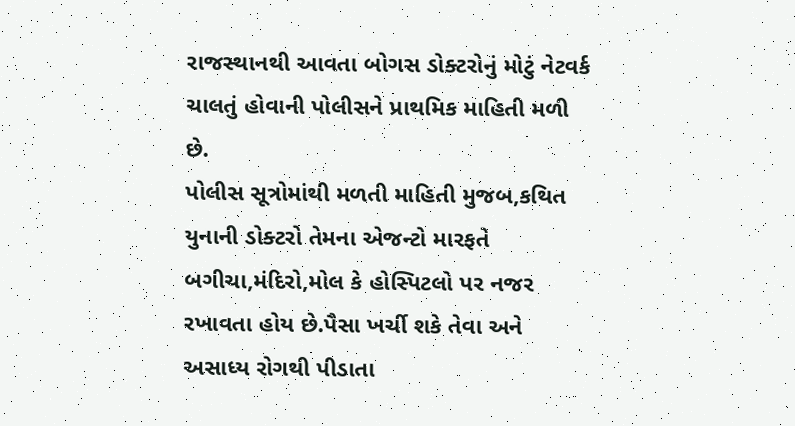રાજસ્થાનથી આવતા બોગસ ડોક્ટરોનું મોટું નેટવર્ક ચાલતું હોવાની પોલીસને પ્રાથમિક માહિતી મળી છે.
પોલીસ સૂત્રોમાંથી મળતી માહિતી મુજબ,કથિત યુનાની ડોક્ટરો તેમના એજન્ટો મારફતે બગીચા,મંદિરો,મોલ કે હોસ્પિટલો પર નજર રખાવતા હોય છે.પૈસા ખર્ચી શકે તેવા અને અસાધ્ય રોગથી પીડાતા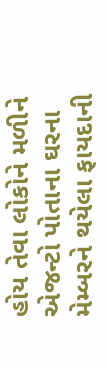હોય તેવા લોકોને મળીને એજન્ટો પોતાના ઘરના મેમ્બરને થયેલા ફાયદાની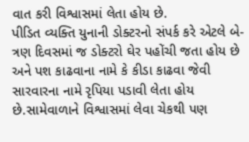વાત કરી વિશ્વાસમાં લેતા હોય છે.
પીડિત વ્યક્તિ યુનાની ડોક્ટરનો સંપર્ક કરે એટલે બે-ત્રણ દિવસમાં જ ડોક્ટરો ઘેર પહોંચી જતા હોય છે અને પશ કાઢવાના નામે કે કીડા કાઢવા જેવી સારવારના નામે રૃપિયા પડાવી લેતા હોય છે.સામેવાળાને વિશ્વાસમાં લેવા ચેકથી પણ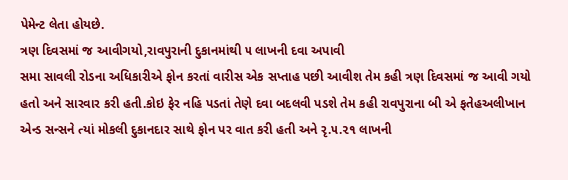પેમેન્ટ લેતા હોયછે.
ત્રણ દિવસમાં જ આવીગયો,રાવપુરાની દુકાનમાંથી ૫ લાખની દવા અપાવી
સમા સાવલી રોડના અધિકારીએ ફોન કરતાં વારીસ એક સપ્તાહ પછી આવીશ તેમ કહી ત્રણ દિવસમાં જ આવી ગયો હતો અને સારવાર કરી હતી.કોઇ ફેર નહિ પડતાં તેણે દવા બદલવી પડશે તેમ કહી રાવપુરાના બી એ ફતેહઅલીખાન એન્ડ સન્સને ત્યાં મોકલી દુકાનદાર સાથે ફોન પર વાત કરી હતી અને રૃ.૫.૨૧ લાખની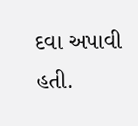દવા અપાવી હતી.